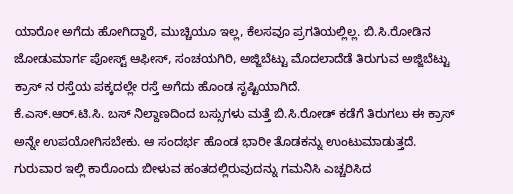ಯಾರೋ ಅಗೆದು ಹೋಗಿದ್ದಾರೆ, ಮುಚ್ಚಿಯೂ ಇಲ್ಲ, ಕೆಲಸವೂ ಪ್ರಗತಿಯಲ್ಲಿಲ್ಲ. ಬಿ.ಸಿ.ರೋಡಿನ ಜೋಡುಮಾರ್ಗ ಪೋಸ್ಟ್ ಆಫೀಸ್, ಸಂಚಯಗಿರಿ, ಅಜ್ಜಿಬೆಟ್ಟು ಮೊದಲಾದೆಡೆ ತಿರುಗುವ ಅಜ್ಜಿಬೆಟ್ಟು ಕ್ರಾಸ್ ನ ರಸ್ತೆಯ ಪಕ್ಕದಲ್ಲೇ ರಸ್ತೆ ಅಗೆದು ಹೊಂಡ ಸೃಷ್ಟಿಯಾಗಿದೆ.
ಕೆ.ಎಸ್.ಆರ್.ಟಿ.ಸಿ. ಬಸ್ ನಿಲ್ದಾಣದಿಂದ ಬಸ್ಸುಗಳು ಮತ್ತೆ ಬಿ.ಸಿ.ರೋಡ್ ಕಡೆಗೆ ತಿರುಗಲು ಈ ಕ್ರಾಸ್ ಅನ್ನೇ ಉಪಯೋಗಿಸಬೇಕು. ಆ ಸಂದರ್ಭ ಹೊಂಡ ಭಾರೀ ತೊಡಕನ್ನು ಉಂಟುಮಾಡುತ್ತದೆ. ಗುರುವಾರ ಇಲ್ಲಿ ಕಾರೊಂದು ಬೀಳುವ ಹಂತದಲ್ಲಿರುವುದನ್ನು ಗಮನಿಸಿ ಎಚ್ಚರಿಸಿದ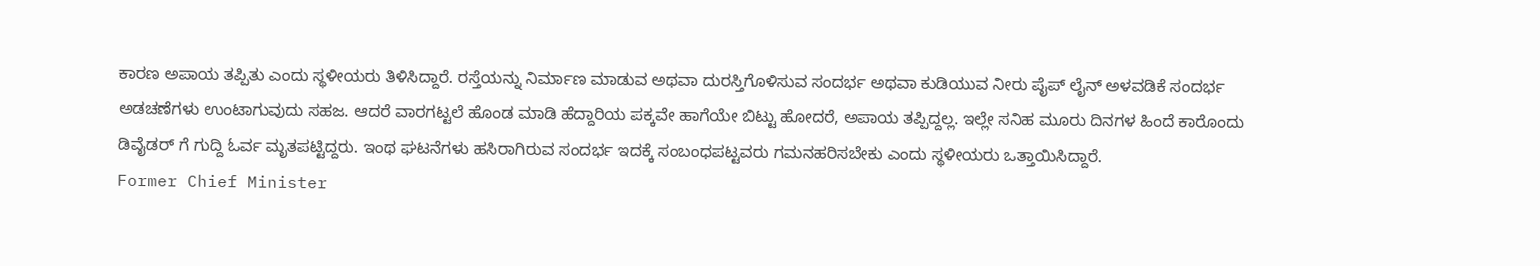ಕಾರಣ ಅಪಾಯ ತಪ್ಪಿತು ಎಂದು ಸ್ಥಳೀಯರು ತಿಳಿಸಿದ್ದಾರೆ. ರಸ್ತೆಯನ್ನು ನಿರ್ಮಾಣ ಮಾಡುವ ಅಥವಾ ದುರಸ್ತಿಗೊಳಿಸುವ ಸಂದರ್ಭ ಅಥವಾ ಕುಡಿಯುವ ನೀರು ಪೈಪ್ ಲೈನ್ ಅಳವಡಿಕೆ ಸಂದರ್ಭ ಅಡಚಣೆಗಳು ಉಂಟಾಗುವುದು ಸಹಜ. ಆದರೆ ವಾರಗಟ್ಟಲೆ ಹೊಂಡ ಮಾಡಿ ಹೆದ್ದಾರಿಯ ಪಕ್ಕವೇ ಹಾಗೆಯೇ ಬಿಟ್ಟು ಹೋದರೆ, ಅಪಾಯ ತಪ್ಪಿದ್ದಲ್ಲ. ಇಲ್ಲೇ ಸನಿಹ ಮೂರು ದಿನಗಳ ಹಿಂದೆ ಕಾರೊಂದು ಡಿವೈಡರ್ ಗೆ ಗುದ್ದಿ ಓರ್ವ ಮೃತಪಟ್ಟಿದ್ದರು. ಇಂಥ ಘಟನೆಗಳು ಹಸಿರಾಗಿರುವ ಸಂದರ್ಭ ಇದಕ್ಕೆ ಸಂಬಂಧಪಟ್ಟವರು ಗಮನಹರಿಸಬೇಕು ಎಂದು ಸ್ಥಳೀಯರು ಒತ್ತಾಯಿಸಿದ್ದಾರೆ.
Former Chief Minister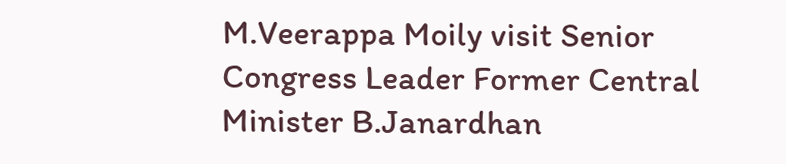M.Veerappa Moily visit Senior Congress Leader Former Central Minister B.Janardhan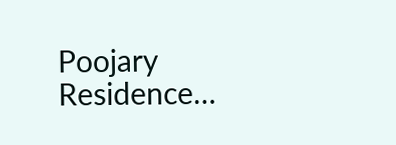Poojary Residence…